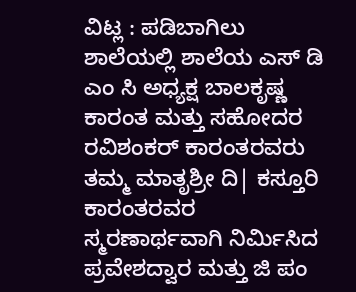ವಿಟ್ಲ : ಪಡಿಬಾಗಿಲು ಶಾಲೆಯಲ್ಲಿ ಶಾಲೆಯ ಎಸ್ ಡಿ ಎಂ ಸಿ ಅಧ್ಯಕ್ಷ ಬಾಲಕೃಷ್ಣ ಕಾರಂತ ಮತ್ತು ಸಹೋದರ ರವಿಶಂಕರ್ ಕಾರಂತರವರು ತಮ್ಮ ಮಾತೃಶ್ರೀ ದಿ| ಕಸ್ತೂರಿ ಕಾರಂತರವರ ಸ್ಮರಣಾರ್ಥವಾಗಿ ನಿರ್ಮಿಸಿದ ಪ್ರವೇಶದ್ವಾರ ಮತ್ತು ಜಿ ಪಂ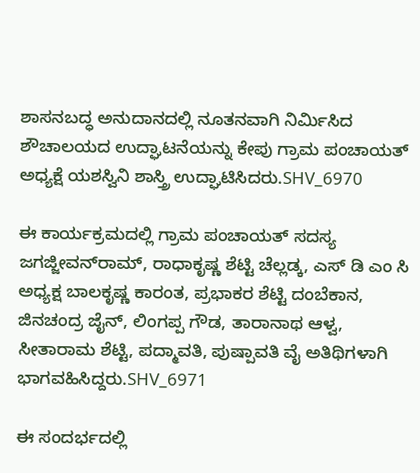ಶಾಸನಬದ್ಧ ಅನುದಾನದಲ್ಲಿ ನೂತನವಾಗಿ ನಿರ್ಮಿಸಿದ ಶೌಚಾಲಯದ ಉದ್ಘಾಟನೆಯನ್ನು ಕೇಪು ಗ್ರಾಮ ಪಂಚಾಯತ್ ಅಧ್ಯಕ್ಷೆ ಯಶಸ್ವಿನಿ ಶಾಸ್ತ್ರಿ ಉದ್ಘಾಟಿಸಿದರು.SHV_6970

ಈ ಕಾರ್ಯಕ್ರಮದಲ್ಲಿ ಗ್ರಾಮ ಪಂಚಾಯತ್ ಸದಸ್ಯ ಜಗಜ್ಜೀವನ್‌ರಾಮ್, ರಾಧಾಕೃಷ್ಣ ಶೆಟ್ಟಿ ಚೆಲ್ಲಡ್ಕ, ಎಸ್ ಡಿ ಎಂ ಸಿ ಅಧ್ಯಕ್ಷ ಬಾಲಕೃಷ್ಣ ಕಾರಂತ, ಪ್ರಭಾಕರ ಶೆಟ್ಟಿ ದಂಬೆಕಾನ, ಜಿನಚಂದ್ರ ಜೈನ್, ಲಿಂಗಪ್ಪ ಗೌಡ, ತಾರಾನಾಥ ಆಳ್ವ, ಸೀತಾರಾಮ ಶೆಟ್ಟಿ, ಪದ್ಮಾವತಿ, ಪುಷ್ಪಾವತಿ ವೈ ಅತಿಥಿಗಳಾಗಿ ಭಾಗವಹಿಸಿದ್ದರು.SHV_6971

ಈ ಸಂದರ್ಭದಲ್ಲಿ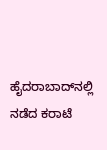ಹೈದರಾಬಾದ್‌ನಲ್ಲಿ ನಡೆದ ಕರಾಟೆ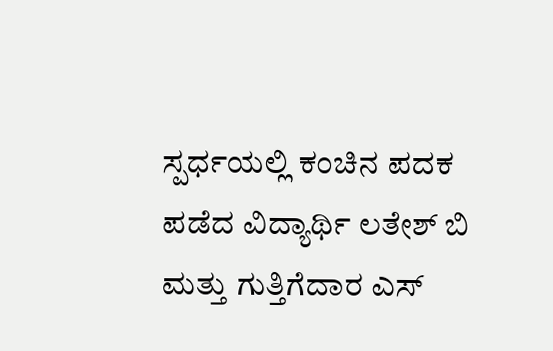ಸ್ಪರ್ಧಯಲ್ಲಿ ಕಂಚಿನ ಪದಕ ಪಡೆದ ವಿದ್ಯಾರ್ಥಿ ಲತೇಶ್ ಬಿ ಮತ್ತು ಗುತ್ತಿಗೆದಾರ ಎಸ್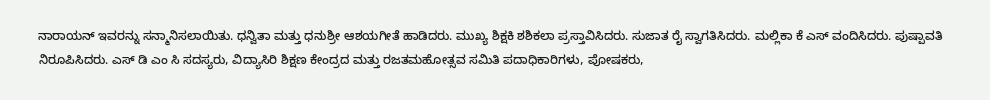ನಾರಾಯನ್ ಇವರನ್ನು ಸನ್ಮಾನಿಸಲಾಯಿತು. ಧನ್ವಿತಾ ಮತ್ತು ಧನುಶ್ರೀ ಆಶಯಗೀತೆ ಹಾಡಿದರು. ಮುಖ್ಯ ಶಿಕ್ಷಕಿ ಶಶಿಕಲಾ ಪ್ರಸ್ತಾವಿಸಿದರು. ಸುಜಾತ ರೈ ಸ್ವಾಗತಿಸಿದರು. ಮಲ್ಲಿಕಾ ಕೆ ಎಸ್ ವಂದಿಸಿದರು. ಪುಷ್ಪಾವತಿ ನಿರೂಪಿಸಿದರು. ಎಸ್ ಡಿ ಎಂ ಸಿ ಸದಸ್ಯರು, ವಿದ್ಯಾಸಿರಿ ಶಿಕ್ಷಣ ಕೇಂದ್ರದ ಮತ್ತು ರಜತಮಹೋತ್ಸವ ಸಮಿತಿ ಪದಾಧಿಕಾರಿಗಳು, ಪೋಷಕರು,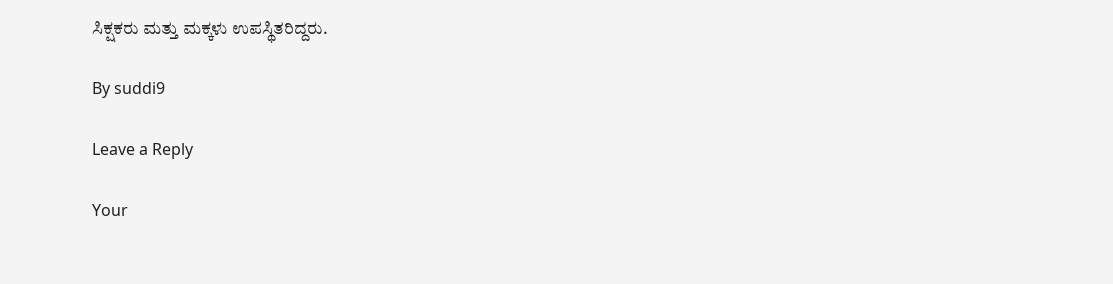ಸಿಕ್ಷಕರು ಮತ್ತು ಮಕ್ಕಳು ಉಪಸ್ಥಿತರಿದ್ದರು.

By suddi9

Leave a Reply

Your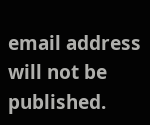email address will not be published.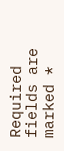Required fields are marked *